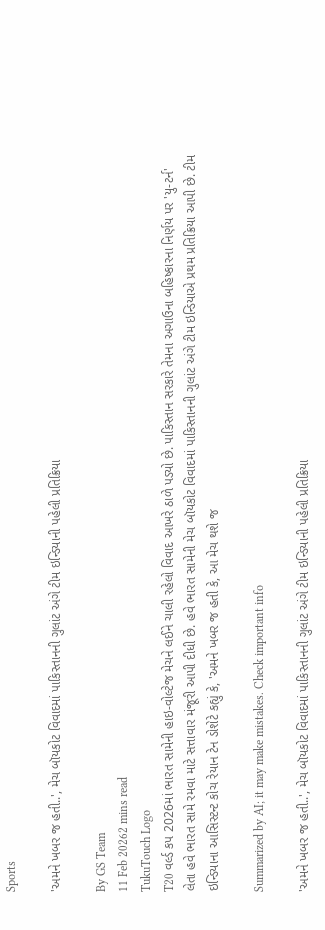Sports

'અમને ખબર જ હતી..', મેચ બૉયકોટ વિવાદમાં પાકિસ્તાનની ગુલાંટ અંગે ટીમ ઇન્ડિયાની પહેલી પ્રતિક્રિયા

By GS Team
11 Feb 20262 mins read
TukuTouch Logo
T20 વર્લ્ડ કપ 2026માં ભારત સામેની હાઇ-વોલ્ટેજ મેચને લઈને ચાલી રહેલો વિવાદ આખરે ઠાળે પડ્યો છે. પાકિસ્તાન સરકારે તેમના અગાઉના બહિષ્કારના નિર્ણય પર 'યુ-ટર્ન' લેતા હવે ભારત સામે રમવા માટે સત્તાવાર મંજૂરી આપી દીધી છે. હવે ભારત સામેની મેચ બૉયકોટ વિવાદમાં પાકિસ્તાનની ગુલાંટ અંગે ટીમ ઇન્ડિયાએ પ્રથમ પ્રતિક્રિયા આપી છે. ટીમ ઇન્ડિયાના આસિસ્ટન્ટ કોચ રેયાન ટેન ડોશેટે કહ્યું કે, 'અમને ખબર જ હતી કે, આ મેચ થશે જ

Summarized by AI; it may make mistakes. Check important info

'અમને ખબર જ હતી..', મેચ બૉયકોટ વિવાદમાં પાકિસ્તાનની ગુલાંટ અંગે ટીમ ઇન્ડિયાની પહેલી પ્રતિક્રિયા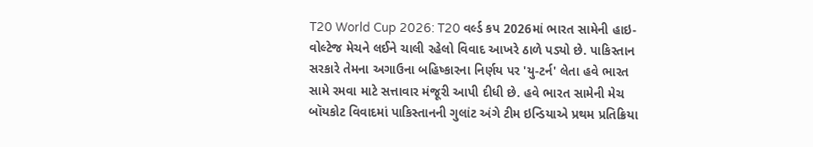T20 World Cup 2026: T20 વર્લ્ડ કપ 2026માં ભારત સામેની હાઇ-વોલ્ટેજ મેચને લઈને ચાલી રહેલો વિવાદ આખરે ઠાળે પડ્યો છે. પાકિસ્તાન સરકારે તેમના અગાઉના બહિષ્કારના નિર્ણય પર 'યુ-ટર્ન' લેતા હવે ભારત સામે રમવા માટે સત્તાવાર મંજૂરી આપી દીધી છે. હવે ભારત સામેની મેચ બૉયકોટ વિવાદમાં પાકિસ્તાનની ગુલાંટ અંગે ટીમ ઇન્ડિયાએ પ્રથમ પ્રતિક્રિયા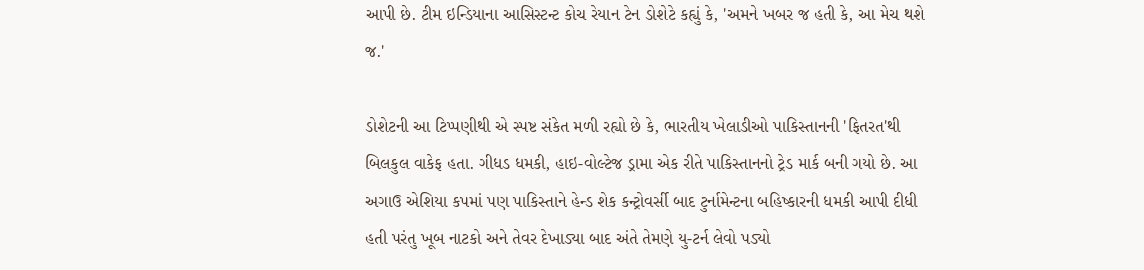આપી છે. ટીમ ઇન્ડિયાના આસિસ્ટન્ટ કોચ રેયાન ટેન ડોશેટે કહ્યું કે, 'અમને ખબર જ હતી કે, આ મેચ થશે જ.'

ડોશેટની આ ટિપ્પણીથી એ સ્પષ્ટ સંકેત મળી રહ્યો છે કે, ભારતીય ખેલાડીઓ પાકિસ્તાનની 'ફિતરત'થી બિલકુલ વાકેફ હતા. ગીધડ ધમકી, હાઇ-વોલ્ટેજ ડ્રામા એક રીતે પાકિસ્તાનનો ટ્રેડ માર્ક બની ગયો છે. આ અગાઉ એશિયા કપમાં પણ પાકિસ્તાને હેન્ડ શેક કન્ટ્રોવર્સી બાદ ટુર્નામેન્ટના બહિષ્કારની ધમકી આપી દીધી હતી પરંતુ ખૂબ નાટકો અને તેવર દેખાડ્યા બાદ અંતે તેમણે યુ-ટર્ન લેવો પડ્યો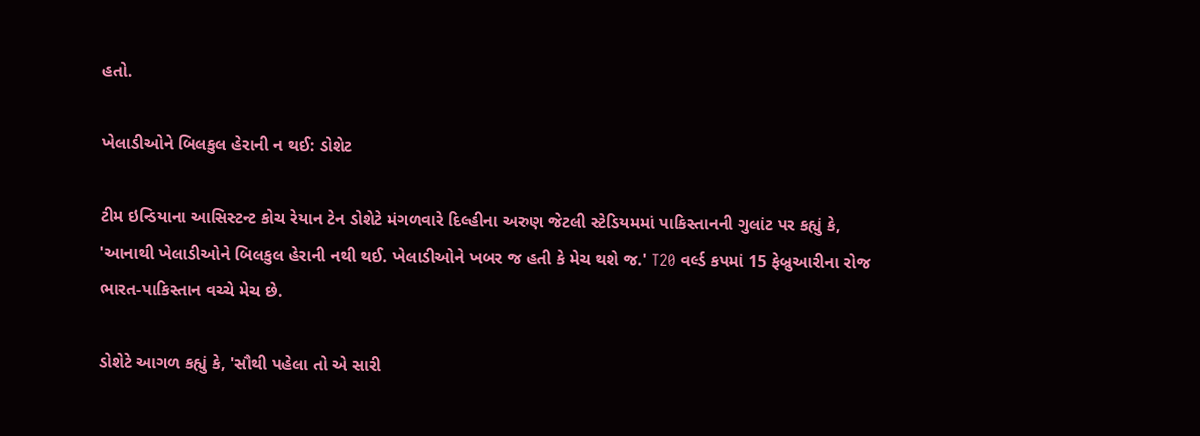હતો.

ખેલાડીઓને બિલકુલ હેરાની ન થઈ: ડોશેટ

ટીમ ઇન્ડિયાના આસિસ્ટન્ટ કોચ રેયાન ટેન ડોશેટે મંગળવારે દિલ્હીના અરુણ જેટલી સ્ટેડિયમમાં પાકિસ્તાનની ગુલાંટ પર કહ્યું કે, 'આનાથી ખેલાડીઓને બિલકુલ હેરાની નથી થઈ. ખેલાડીઓને ખબર જ હતી કે મેચ થશે જ.' T20 વર્લ્ડ કપમાં 15 ફેબ્રુઆરીના રોજ ભારત-પાકિસ્તાન વચ્ચે મેચ છે.

ડોશેટે આગળ કહ્યું કે, 'સૌથી પહેલા તો એ સારી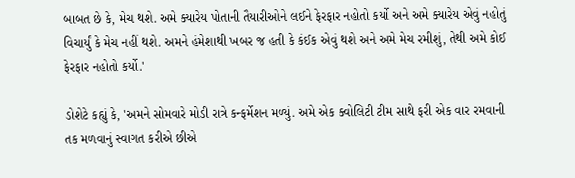બાબત છે કે, મેચ થશે. અમે ક્યારેય પોતાની તૈયારીઓને લઈને ફેરફાર નહોતો કર્યો અને અમે ક્યારેય એવું નહોતું વિચાર્યું કે મેચ નહીં થશે. અમને હંમેશાથી ખબર જ હતી કે કંઈક એવું થશે અને અમે મેચ રમીશું, તેથી અમે કોઈ ફેરફાર નહોતો કર્યો.'

ડોશેટે કહ્યું કે, 'અમને સોમવારે મોડી રાત્રે કન્ફર્મેશન મળ્યું. અમે એક ક્વોલિટી ટીમ સાથે ફરી એક વાર રમવાની તક મળવાનું સ્વાગત કરીએ છીએ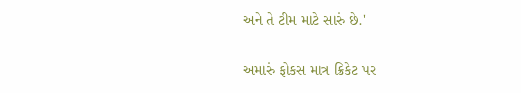અને તે ટીમ માટે સારું છે.'

અમારું ફોકસ માત્ર ક્રિકેટ પર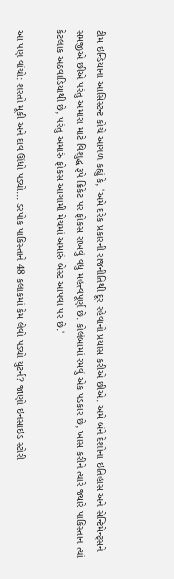ટીમ ઇન્ડિયાના આસિસ્ટન્ટ કોચે આગળ કહ્યું કે, 'અમે દરેક પ્રકારની રાજનીતિથી દૂર રહેવાનો પ્રયાસ કરીએ છીએ. અમે બંને દેશોના ઇતિહાસ અને સેન્ટિમેન્ટ્સને સમજીએ છીએ પરંતુ અમારા માટે વિશુદ્ધ રૂપે ક્રિકેટ પર ફોકસ રાખવું વધુ મહત્ત્વપૂર્ણ છે. કોલંબામાં રમવું એક પડકાર છે, ખાસ કરીને ત્યારે જ્યારે પાકિસ્તાન ત્યાં કેટલાક અઠવાડિયાથી છે, પરંતુ અમારું ફોકસ આગામી મેચમાં અમારું બેસ્ટ આપવા પર છે.'

આ પણ વાંચો: શરતો મૂકી અને દાવ ઊંધો પડ્યો... ડરપોક પાકિસ્તાને 48 કલાકમાં કેમ લેવો પડ્યો યુટર્ન? જાણો ઇનસાઇડ સ્ટોરી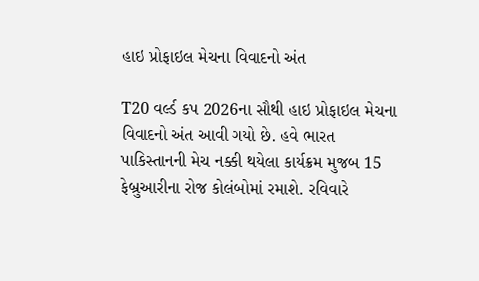હાઇ પ્રોફાઇલ મેચના વિવાદનો અંત

T20 વર્લ્ડ કપ 2026ના સૌથી હાઇ પ્રોફાઇલ મેચના વિવાદનો અંત આવી ગયો છે. હવે ભારત પાકિસ્તાનની મેચ નક્કી થયેલા કાર્યક્રમ મુજબ 15 ફેબ્રુઆરીના રોજ કોલંબોમાં રમાશે. રવિવારે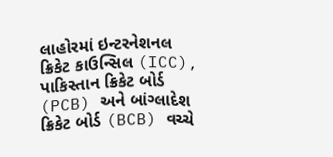લાહોરમાં ઇન્ટરનેશનલ ક્રિકેટ કાઉન્સિલ (ICC), પાકિસ્તાન ક્રિકેટ બોર્ડ (PCB) અને બાંગ્લાદેશ ક્રિકેટ બોર્ડ (BCB) વચ્ચે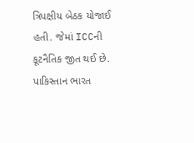ત્રિપક્ષીય બેઠક યોજાઈ હતી. જેમાં ICCની કૂટનૈતિક જીત થઈ છે. પાકિસ્તાન ભારત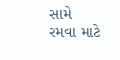સામે રમવા માટે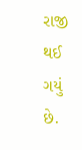રાજી થઈ ગયું છે.